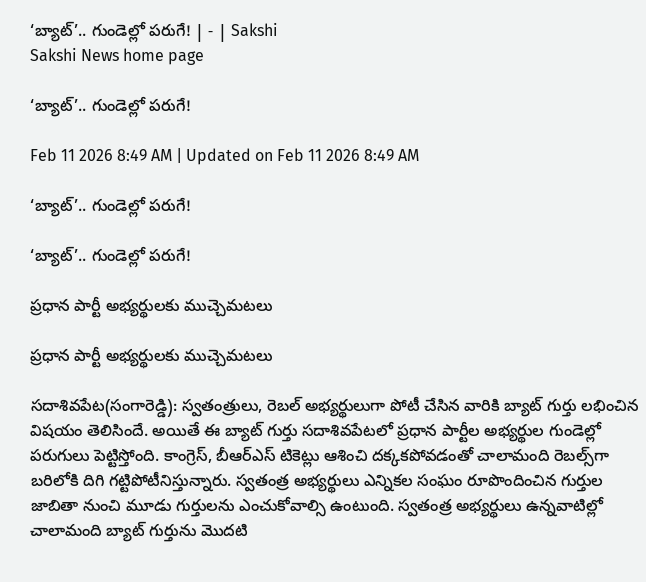‘బ్యాట్‌’.. గుండెల్లో పరుగే! | - | Sakshi
Sakshi News home page

‘బ్యాట్‌’.. గుండెల్లో పరుగే!

Feb 11 2026 8:49 AM | Updated on Feb 11 2026 8:49 AM

‘బ్యాట్‌’.. గుండెల్లో పరుగే!

‘బ్యాట్‌’.. గుండెల్లో పరుగే!

ప్రధాన పార్టీ అభ్యర్థులకు ముచ్చెమటలు

ప్రధాన పార్టీ అభ్యర్థులకు ముచ్చెమటలు

సదాశివపేట(సంగారెడ్డి): స్వతంత్రులు, రెబల్‌ అభ్యర్థులుగా పోటీ చేసిన వారికి బ్యాట్‌ గుర్తు లభించిన విషయం తెలిసిందే. అయితే ఈ బ్యాట్‌ గుర్తు సదాశివపేటలో ప్రధాన పార్టీల అభ్యర్థుల గుండెల్లో పరుగులు పెట్టిస్తోంది. కాంగ్రెస్‌, బీఆర్‌ఎస్‌ టికెట్లు ఆశించి దక్కకపోవడంతో చాలామంది రెబల్స్‌గా బరిలోకి దిగి గట్టిపోటీనిస్తున్నారు. స్వతంత్ర అభ్యర్థులు ఎన్నికల సంఘం రూపొందించిన గుర్తుల జాబితా నుంచి మూడు గుర్తులను ఎంచుకోవాల్సి ఉంటుంది. స్వతంత్ర అభ్యర్థులు ఉన్నవాటిల్లో చాలామంది బ్యాట్‌ గుర్తును మొదటి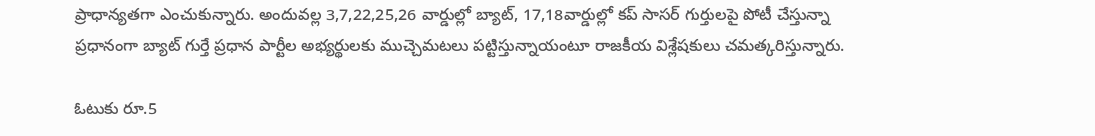ప్రాధాన్యతగా ఎంచుకున్నారు. అందువల్ల 3,7,22,25,26 వార్డుల్లో బ్యాట్‌, 17,18వార్డుల్లో కప్‌ సాసర్‌ గుర్తులపై పోటీ చేస్తున్నా ప్రధానంగా బ్యాట్‌ గుర్తే ప్రధాన పార్టీల అభ్యర్థులకు ముచ్చెమటలు పట్టిస్తున్నాయంటూ రాజకీయ విశ్లేషకులు చమత్కరిస్తున్నారు.

ఓటుకు రూ.5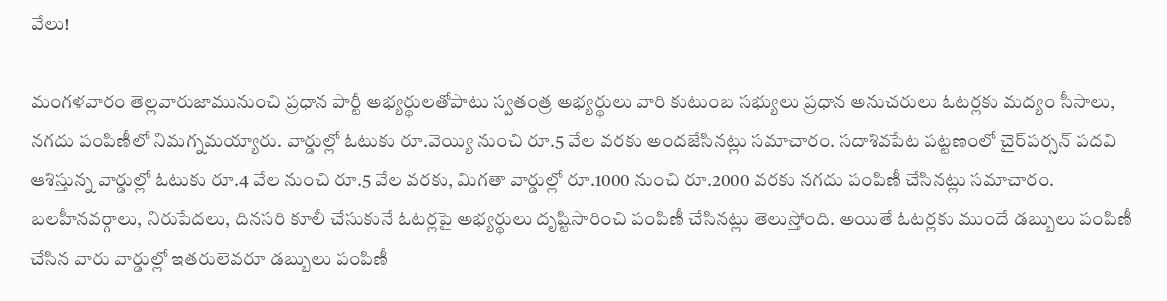వేలు!

మంగళవారం తెల్లవారుజామునుంచి ప్రధాన పార్టీ అభ్యర్థులతోపాటు స్వతంత్ర అభ్యర్థులు వారి కుటుంబ సభ్యులు ప్రధాన అనుచరులు ఓటర్లకు మద్యం సీసాలు, నగదు పంపిణీలో నిమగ్నమయ్యారు. వార్డుల్లో ఓటుకు రూ.వెయ్యి నుంచి రూ.5 వేల వరకు అందజేసినట్లు సమాచారం. సదాశివపేట పట్టణంలో చైర్‌పర్సన్‌ పదవి ఆశిస్తున్న వార్డుల్లో ఓటుకు రూ.4 వేల నుంచి రూ.5 వేల వరకు, మిగతా వార్డుల్లో రూ.1000 నుంచి రూ.2000 వరకు నగదు పంపిణీ చేసినట్లు సమాచారం. బలహీనవర్గాలు, నిరుపేదలు, దినసరి కూలీ చేసుకునే ఓటర్లపై అభ్యర్థులు దృష్టిసారించి పంపిణీ చేసినట్లు తెలుస్తోంది. అయితే ఓటర్లకు ముందే డబ్బులు పంపిణీ చేసిన వారు వార్డుల్లో ఇతరులెవరూ డబ్బులు పంపిణీ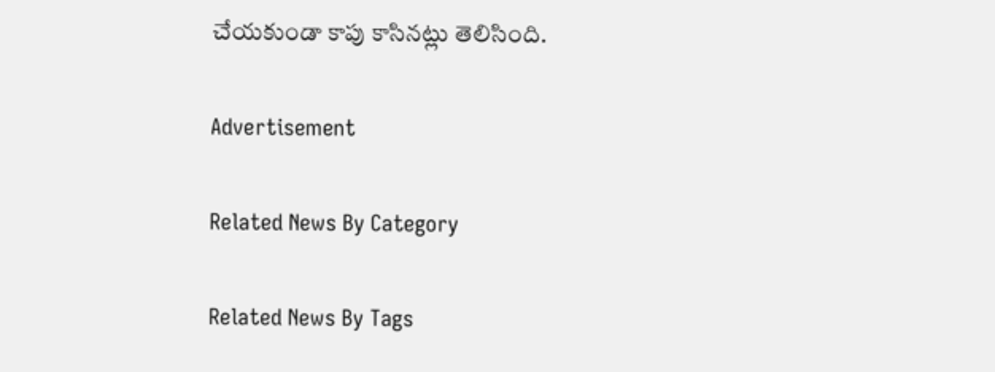చేయకుండా కాపు కాసినట్లు తెలిసింది.

Advertisement

Related News By Category

Related News By Tags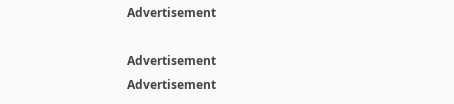Advertisement

Advertisement
Advertisement